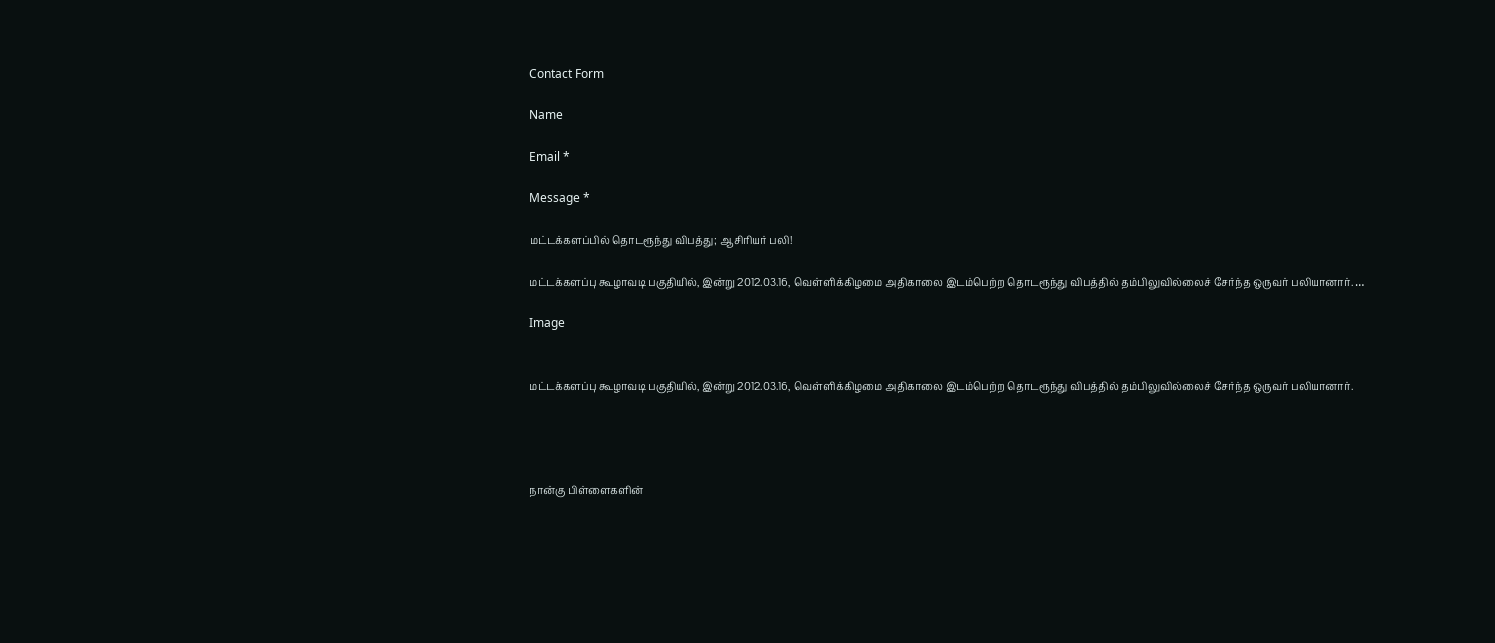Contact Form

Name

Email *

Message *

மட்டக்களப்பில் தொடரூந்து விபத்து; ஆசிரியர் பலி!

மட்டக்களப்பு கூழாவடி பகுதியில், இன்று 2012.03.16, வெள்ளிக்கிழமை அதிகாலை இடம்பெற்ற தொடரூந்து விபத்தில் தம்பிலுவில்லைச் சேர்ந்த ஒருவர் பலியானார். …

Image


மட்டக்களப்பு கூழாவடி பகுதியில், இன்று 2012.03.16, வெள்ளிக்கிழமை அதிகாலை இடம்பெற்ற தொடரூந்து விபத்தில் தம்பிலுவில்லைச் சேர்ந்த ஒருவர் பலியானார்.




நான்கு பிள்ளைகளின்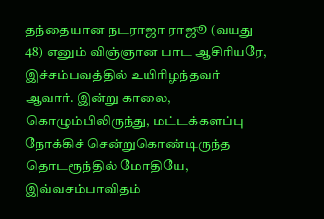தந்தையான நடராஜா ராஜூ (வயது 48) எனும் விஞ்ஞான பாட ஆசிரியரே, இச்சம்பவத்தில் உயிரிழந்தவர் ஆவார். இன்று காலை, கொழும்பிலிருந்து, மட்டக்களப்பு நோக்கிச் சென்றுகொண்டிருந்த தொடரூந்தில் மோதியே, இவ்வசம்பாவிதம்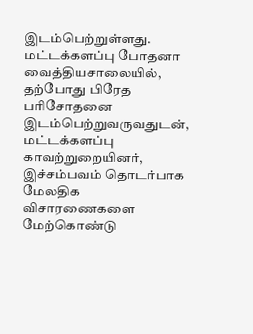இடம்பெற்றுள்ளது.
மட்டக்களப்பு போதனா வைத்தியசாலையில், தற்போது பிரேத பரிசோதனை இடம்பெற்றுவருவதுடன், மட்டக்களப்பு காவற்றுறையினர், இச்சம்பவம் தொடர்பாக மேலதிக விசாரணைகளை மேற்கொண்டு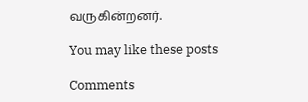வருகின்றனர்.

You may like these posts

Comments